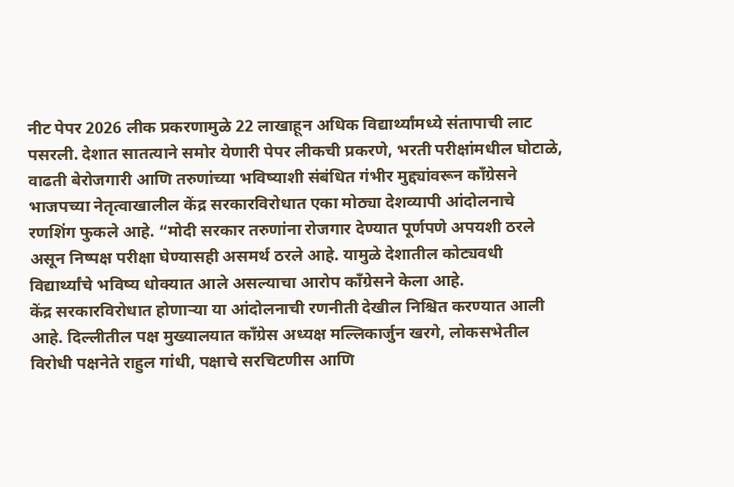नीट पेपर 2026 लीक प्रकरणामुळे 22 लाखाहून अधिक विद्यार्थ्यांमध्ये संतापाची लाट पसरली. देशात सातत्याने समोर येणारी पेपर लीकची प्रकरणे, भरती परीक्षांमधील घोटाळे, वाढती बेरोजगारी आणि तरुणांच्या भविष्याशी संबंधित गंभीर मुद्द्यांवरून काँग्रेसने भाजपच्या नेतृत्वाखालील केंद्र सरकारविरोधात एका मोठ्या देशव्यापी आंदोलनाचे रणशिंग फुकले आहे. “मोदी सरकार तरुणांना रोजगार देण्यात पूर्णपणे अपयशी ठरले असून निष्पक्ष परीक्षा घेण्यासही असमर्थ ठरले आहे. यामुळे देशातील कोट्यवधी विद्यार्थ्यांचे भविष्य धोक्यात आले असल्याचा आरोप काँग्रेसने केला आहे.
केंद्र सरकारविरोधात होणाऱ्या या आंदोलनाची रणनीती देखील निश्चित करण्यात आली आहे. दिल्लीतील पक्ष मुख्यालयात काँग्रेस अध्यक्ष मल्लिकार्जुन खरगे, लोकसभेतील विरोधी पक्षनेते राहुल गांधी, पक्षाचे सरचिटणीस आणि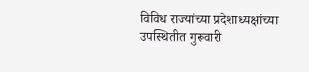विविध राज्यांच्या प्रदेशाध्यक्षांच्या उपस्थितीत गुरूवारी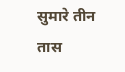सुमारे तीन तास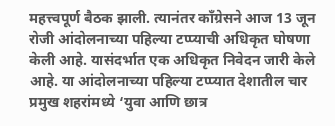महत्त्वपूर्ण बैठक झाली. त्यानंतर काँग्रेसने आज 13 जून रोजी आंदोलनाच्या पहिल्या टप्प्याची अधिकृत घोषणा केली आहे. यासंदर्भात एक अधिकृत निवेदन जारी केले आहे. या आंदोलनाच्या पहिल्या टप्प्यात देशातील चार प्रमुख शहरांमध्ये ‘युवा आणि छात्र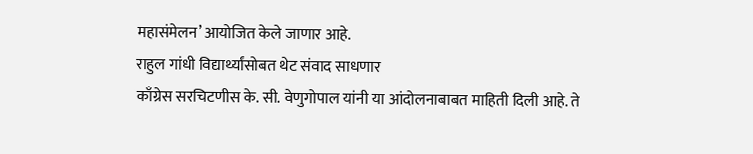महासंमेलन’ आयोजित केले जाणार आहे.
राहुल गांधी विद्यार्थ्यांसोबत थेट संवाद साधणार
काँग्रेस सरचिटणीस के. सी. वेणुगोपाल यांनी या आंदोलनाबाबत माहिती दिली आहे. ते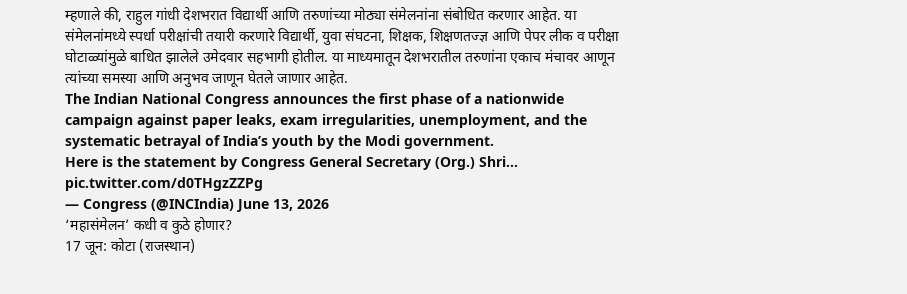म्हणाले की, राहुल गांधी देशभरात विद्यार्थी आणि तरुणांच्या मोठ्या संमेलनांना संबोधित करणार आहेत. या संमेलनांमध्ये स्पर्धा परीक्षांची तयारी करणारे विद्यार्थी, युवा संघटना, शिक्षक, शिक्षणतज्ज्ञ आणि पेपर लीक व परीक्षा घोटाळ्यांमुळे बाधित झालेले उमेदवार सहभागी होतील. या माध्यमातून देशभरातील तरुणांना एकाच मंचावर आणून त्यांच्या समस्या आणि अनुभव जाणून घेतले जाणार आहेत.
The Indian National Congress announces the first phase of a nationwide campaign against paper leaks, exam irregularities, unemployment, and the systematic betrayal of India’s youth by the Modi government.
Here is the statement by Congress General Secretary (Org.) Shri… pic.twitter.com/d0THgzZZPg
— Congress (@INCIndia) June 13, 2026
‘महासंमेलन’ कधी व कुठे होणार?
17 जून: कोटा (राजस्थान)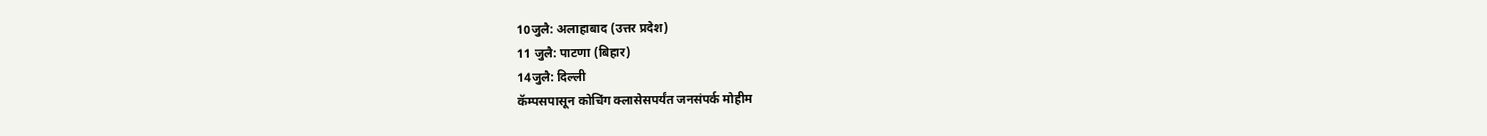10जुलै: अलाहाबाद (उत्तर प्रदेश)
11 जुलै: पाटणा (बिहार)
14जुलै: दिल्ली
कॅम्पसपासून कोचिंग क्लासेसपर्यंत जनसंपर्क मोहीम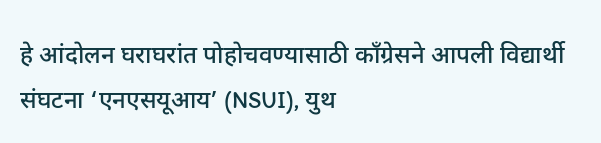हे आंदोलन घराघरांत पोहोचवण्यासाठी काँग्रेसने आपली विद्यार्थी संघटना ‘एनएसयूआय’ (NSUI), युथ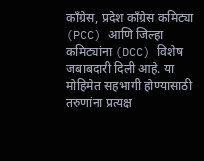काँग्रेस, प्रदेश काँग्रेस कमिट्या (PCC) आणि जिल्हा कमिट्यांना (DCC) विशेष जबाबदारी दिली आहे. या मोहिमेत सहभागी होण्यासाठी तरुणांना प्रत्यक्ष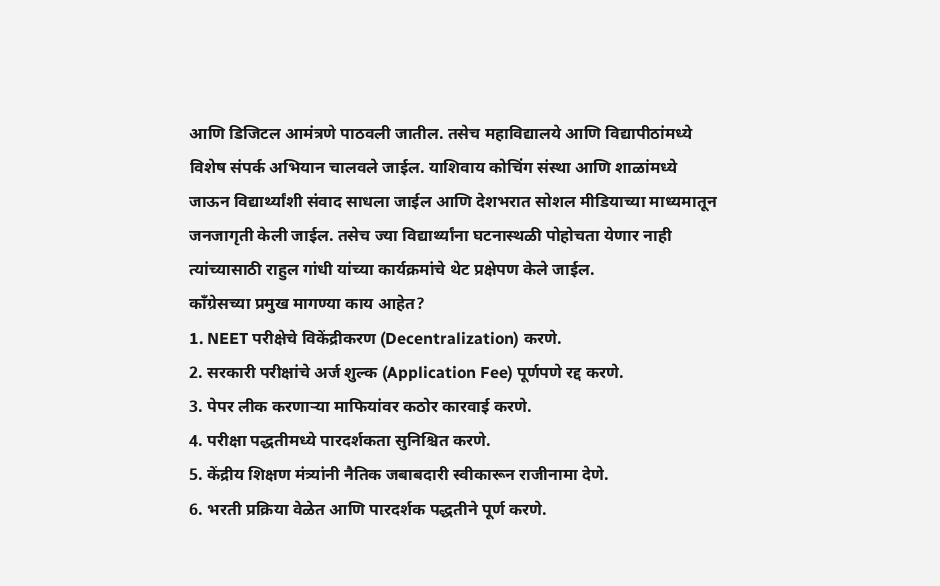आणि डिजिटल आमंत्रणे पाठवली जातील. तसेच महाविद्यालये आणि विद्यापीठांमध्ये विशेष संपर्क अभियान चालवले जाईल. याशिवाय कोचिंग संस्था आणि शाळांमध्ये जाऊन विद्यार्थ्यांशी संवाद साधला जाईल आणि देशभरात सोशल मीडियाच्या माध्यमातून जनजागृती केली जाईल. तसेच ज्या विद्यार्थ्यांना घटनास्थळी पोहोचता येणार नाही त्यांच्यासाठी राहुल गांधी यांच्या कार्यक्रमांचे थेट प्रक्षेपण केले जाईल.
काँग्रेसच्या प्रमुख मागण्या काय आहेत?
1. NEET परीक्षेचे विकेंद्रीकरण (Decentralization) करणे.
2. सरकारी परीक्षांचे अर्ज शुल्क (Application Fee) पूर्णपणे रद्द करणे.
3. पेपर लीक करणाऱ्या माफियांवर कठोर कारवाई करणे.
4. परीक्षा पद्धतीमध्ये पारदर्शकता सुनिश्चित करणे.
5. केंद्रीय शिक्षण मंत्र्यांनी नैतिक जबाबदारी स्वीकारून राजीनामा देणे.
6. भरती प्रक्रिया वेळेत आणि पारदर्शक पद्धतीने पूर्ण करणे.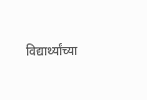विद्यार्थ्यांच्या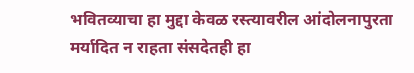भवितव्याचा हा मुद्दा केवळ रस्त्यावरील आंदोलनापुरता मर्यादित न राहता संसदेतही हा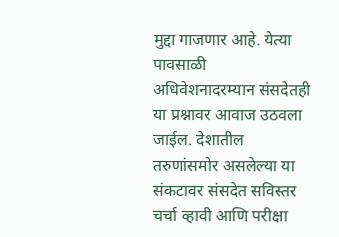मुद्दा गाजणार आहे. येत्या पावसाळी अधिवेशनादरम्यान संसदेतही या प्रश्नावर आवाज उठवला जाईल. देशातील तरुणांसमोर असलेल्या या संकटावर संसदेत सविस्तर चर्चा व्हावी आणि परीक्षा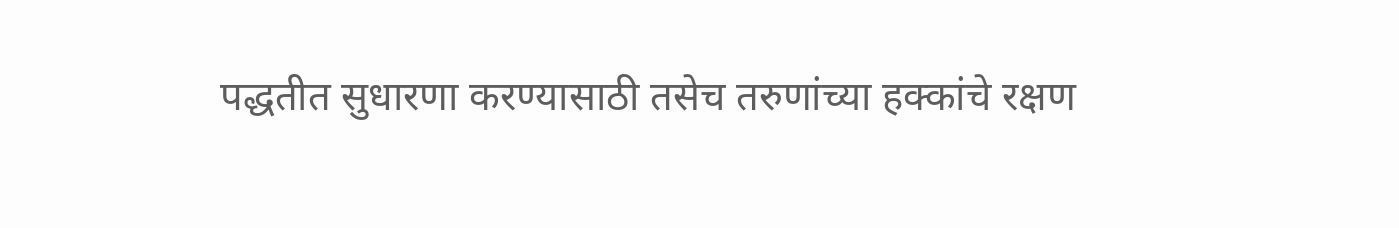पद्धतीत सुधारणा करण्यासाठी तसेच तरुणांच्या हक्कांचे रक्षण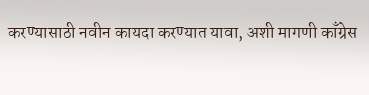करण्यासाठी नवीन कायदा करण्यात यावा, अशी मागणी काँग्रेस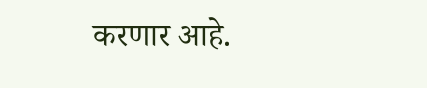करणार आहे.